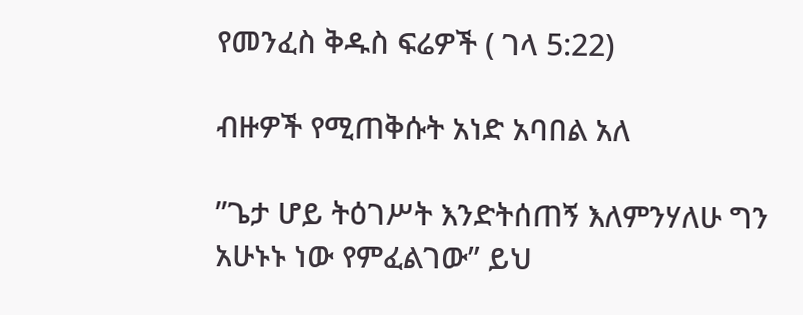የመንፈስ ቅዱስ ፍሬዎች ( ገላ 5:22)

ብዙዎች የሚጠቅሱት አነድ አባበል አለ

”ጌታ ሆይ ትዕገሥት እንድትሰጠኝ እለምንሃለሁ ግን አሁኑኑ ነው የምፈልገው” ይህ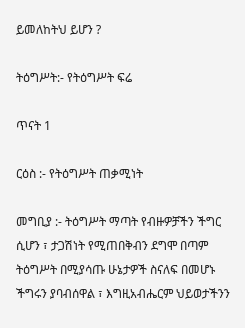ይመለከትህ ይሆን ?

ትዕግሥት:- የትዕግሥት ፍሬ

ጥናት 1

ርዕስ :- የትዕግሥት ጠቃሚነት

መግቢያ :- ትዕግሥት ማጣት የብዙዎቻችን ችግር ሲሆን ፣ ታጋሽነት የሚጠበቅብን ደግሞ በጣም ትዕግሥት በሚያሳጡ ሁኔታዎች ስናለፍ በመሆኑ ችግሩን ያባብሰዋል ፣ እግዚአብሔርም ህይወታችንን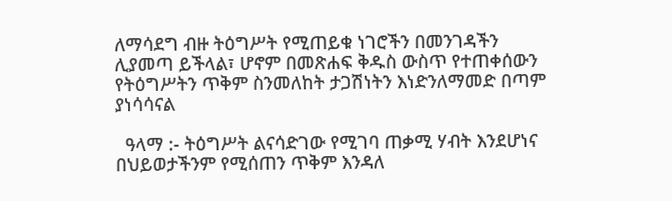ለማሳደግ ብዙ ትዕግሥት የሚጠይቁ ነገሮችን በመንገዳችን ሊያመጣ ይችላል፣ ሆኖም በመጽሐፍ ቅዱስ ውስጥ የተጠቀሰውን የትዕግሥትን ጥቅም ስንመለከት ታጋሽነትን እነድንለማመድ በጣም ያነሳሳናል

  ዓላማ :- ትዕግሥት ልናሳድገው የሚገባ ጠቃሚ ሃብት እንደሆነና በህይወታችንም የሚሰጠን ጥቅም እንዳለ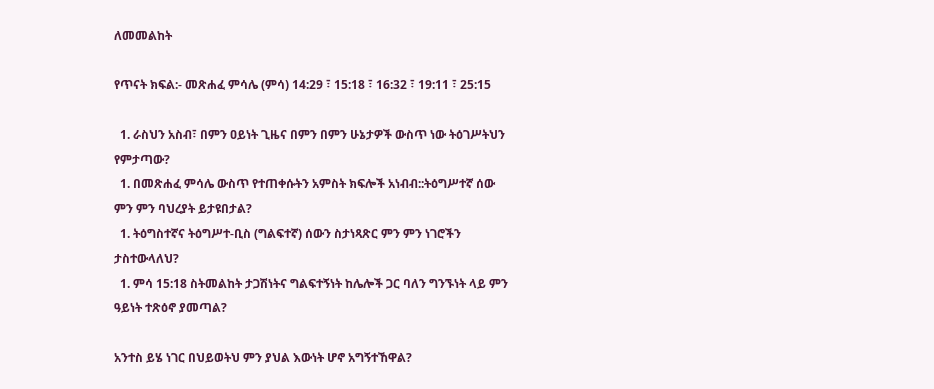ለመመልከት

የጥናት ክፍል:- መጽሐፈ ምሳሌ (ምሳ) 14:29 ፣ 15:18 ፣ 16:32 ፣ 19:11 ፣ 25:15

  1. ራስህን አስብ፣ በምን ዐይነት ጊዜና በምን በምን ሁኔታዎች ውስጥ ነው ትዕገሥትህን የምታጣው?
  1. በመጽሐፈ ምሳሌ ውስጥ የተጠቀሱትን አምስት ክፍሎች አነብብ::ትዕግሥተኛ ሰው ምን ምን ባህረያት ይታዩበታል?
  1. ትዕግስተኛና ትዕግሥተ-ቢስ (ግልፍተኛ) ሰውን ስታነጻጽር ምን ምን ነገሮችን ታስተውላለህ?
  1. ምሳ 15:18 ስትመልከት ታጋሽነትና ግልፍተኝነት ከሌሎች ጋር ባለን ግንኙነት ላይ ምን ዓይነት ተጽዕኖ ያመጣል?

አንተስ ይሄ ነገር በህይወትህ ምን ያህል እውነት ሆኖ አግኝተኸዋል?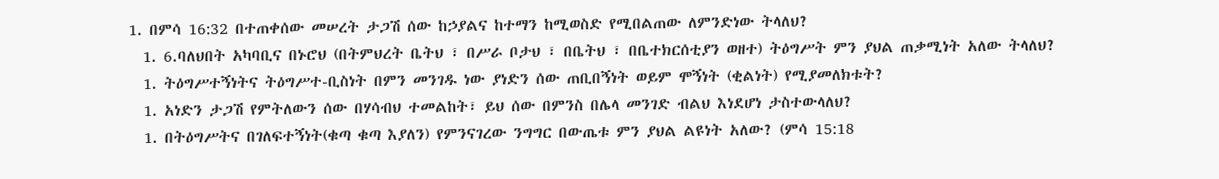1. በምሳ 16:32 በተጠቀሰው መሠረት ታጋሽ ሰው ከኃያልና ከተማን ከሚወስድ የሚበልጠው ለምንድነው ትላለህ?
  1. 6.ባለህበት አካባቢና በኑሮህ (በትምህረት ቤትህ ፣ በሥራ ቦታህ ፣ በቤትህ ፣ በቤተክርሰቲያን ወዘተ) ትዕግሥት ምን ያህል ጠቃሚነት አለው ትላለህ?
  1. ትዕግሥተኝነትና ትዕግሥተ-ቢስነት በምን መንገዱ ነው ያነድን ሰው ጠቢበኝነት ወይም ሞኝነት (ቂልነት) የሚያመለክቱት?
  1. አነድን ታጋሽ የምትለውን ሰው በሃሳብህ ተመልከት፣ ይህ ሰው በምንስ በሌላ መንገድ ብልህ እነደሆነ ታስተውላለህ?
  1. በትዕግሥትና በገለፍተኝነት(ቁጣ ቁጣ እያለን) የምንናገረው ንግግር በውጤቱ ምን ያህል ልዩነት አለው? (ምሳ 15:18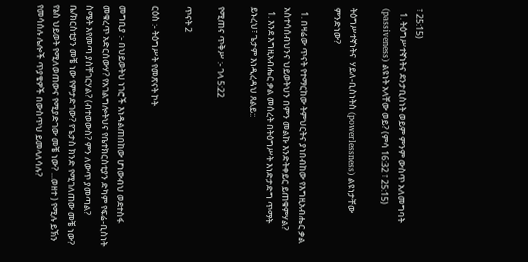፣ 25:15)
  1. ትዕግሥተኛነትና ደንታቢስነት ወይም ምንም ውስጥ አለመግባት (passiveness) ልዩነት አላቸው ወይ? (ምሳ 16:32 ፣ 25:15)

ትዕግሥተኛነትና  ሃይለ-ቢስነትስ (powerlessness) ልዩነታቸው ምንድነው?

  1. በዛሬው ጥናት የተማርከው ትምህርትና ያነበብከው የእግዚአብሔር ቃል አስተሳሰብህንና ህይወትህን በምን መልኩ እንድትቀይር ይጠቁምሃል?
  1. እንደ እግዚአብሔር ቃል መሰረት በትዕግሥት እነድታድግ ጥማት ይኑረህ፣ ጌታም እነዲረዳህ ጸልይ::

የሚጠና ጥቅሥ :- ገላ 5:22

ጥናት 2

ርዕስ :- ትዕግሥት የመጽናት ኮት

መግቢያ :- በህይወትህ ነገሮች እነዳልጠበከው ሆነውብህ ወደተስፋ መቁረጥ አድርሰውሃ? የአገልግሎትህና የቤተክርስቲያን ድካም የፍሬ-ቢስነት ስሜት እየመጣ ያስቸገርሃል? (ብተወውስ? ምን ለውጥ ያመጣል? ቤ/ክርስቲያን መቼ ነው የምታድገው? የጌታስ ክንድ የሚገለጠው መቼ ነው? የኔስ ህይወት የሚለወጠውና የሚያድገው መቼ ነው? ...ወዘተ ) የሚሉ ይኽን የመሳሰሉ ሌሎች ጥያቄዎች በውስጥህ ይመላለሳሉ?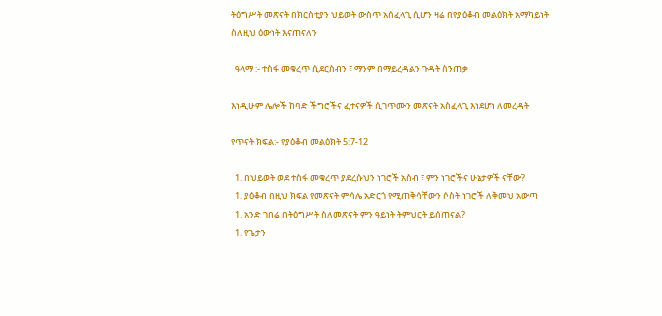ትዕግሥት መጽናት በክርስቲያን ህይወት ውስጥ አሰፈላጊ ሲሆን ዛሬ በየያዕቆብ መልዕክት አማካይነት ስለዚህ ዕውነት እናጠናለን

  ዓላማ :- ተስፋ መቁረጥ ሲደርስብን ፣ ማንም በማይረዳልን ጉዳት ስንጠቃ

እነዲሁም ሌሎች ከባድ ችግሮችና ፈተናዎች ሲገጥሙን መጽናት አስፈላጊ እነደሆነ ለመረዳት

የጥናት ክፍል:- የያዕቆብ መልዕክት 5:7-12

  1. በህይወት ወደ ተስፋ መቁረጥ ያደረሱህን ነገሮች አስብ ፣ ምን ነገሮችና ሁኔታዎች ናቸው?
  1. ያዕቆብ በዚህ ክፍል የመጽናት ምሳሌ አድርጎ የሚጠቅሳቸውን ሶስት ነገሮች ለቅመህ አውጣ
  1. አንድ ገበሬ በትዕግሥት ስለመጽናት ምን ዓይነት ትምህርት ይሰጠናል?
  1. የጌታን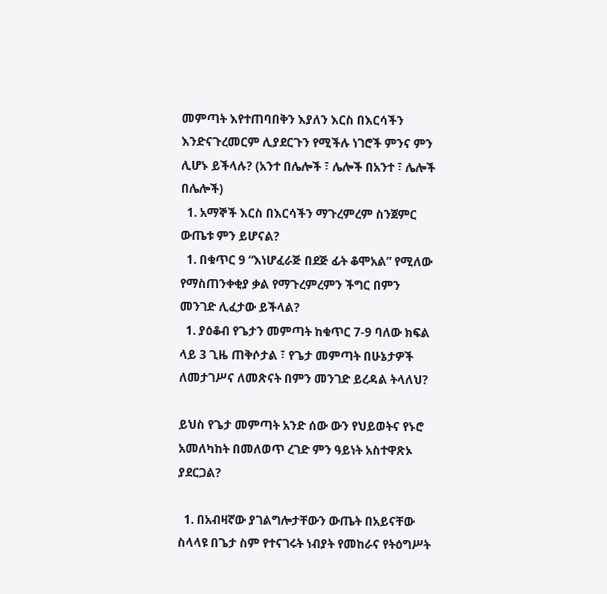መምጣት እየተጠባበቅን እያለን እርስ በእርሳችን እንድናጉረመርም ሊያደርጉን የሚችሉ ነገሮች ምንና ምን ሊሆኑ ይችላሉ? (አንተ በሌሎች ፣ ሌሎች በአንተ ፣ ሌሎች በሌሎች)
  1. አማኞች እርስ በእርሳችን ማጉረምረም ስንጀምር ውጤቱ ምን ይሆናል?
  1. በቁጥር 9 “እነሆፈራጅ በደጅ ፊት ቆሞአል” የሚለው የማስጠንቀቂያ ቃል የማጉረምረምን ችግር በምን መንገድ ሊፈታው ይችላል?
  1. ያዕቆብ የጌታን መምጣት ከቁጥር 7-9 ባለው ክፍል ላይ 3 ጊዜ ጠቅሶታል ፣ የጌታ መምጣት በሁኔታዎች ለመታገሥና ለመጽናት በምን መንገድ ይረዳል ትላለህ?

ይህስ የጌታ መምጣት አንድ ሰው ውን የህይወትና የኑሮ አመለካከት በመለወጥ ረገድ ምን ዓይነት አስተዋጽኦ ያደርጋል?

  1. በአብዛኛው ያገልግሎታቸውን ውጤት በአይናቸው ስላላዩ በጌታ ስም የተናገሩት ነብያት የመከራና የትዕግሥት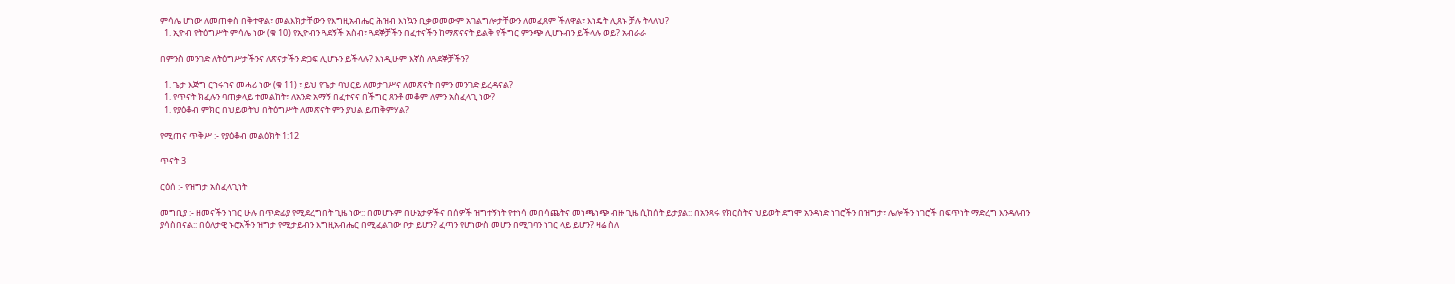ምሳሌ ሆነው ለመጠቀስ በቅተዋል፣ መልእክታቸውን የእግዚአብሔር ሕዝብ እነኳን ቢቃወመውም አገልግሎታቸውን ለመፈጸም ችለዋል፣ እነዴት ሊጸኑ ቻሉ ትላለህ?
  1. ኢዮብ የትዕግሥት ምሳሌ ነው (ቁ 10) የኢዮብን ጓደኝች አስብ፣ ጓደኞቻችን በፈተናችን ከማጽናናት ይልቅ የችግር ምንጭ ሊሆኑብን ይችላሉ ወይ? አብራራ

በምንስ መንገድ ለትዕግሥታችንና ለጽናታችን ድጋፍ ሊሆኑን ይችላሉ? እነዲሁም እኛስ ለጓደኞቻችን?

  1. ጌታ እጅግ ርኀሩኀና መሓሪ ነው (ቁ 11) ፣ ይህ የጌታ ባህርይ ለመታገሥና ለመጽናት በምን መንገድ ይረዳናል?
  1. የጥናት ክፈሉን ባጠቃላይ ተመልከት፣ ለአንድ አማኝ በፈተናና በችግር ጸንቶ መቆም ለምን አስፈላጊ ነው?
  1. የያዕቆብ ምክር በህይወትህ በትዕግሥት ለመጽናት ምን ያህል ይጠቅምሃል?

የሚጠና ጥቅሥ :- የያዕቆብ መልዕክት 1:12

ጥናት 3

ርዕሰ :- የዝግታ አስፈላጊነት

መግቢያ :- ዘመናችን ነገር ሁሉ በጥድፊያ የሚደረግበት ጊዜ ነው:: በመሆኑም በሁኔታዎችና በሰዎች ዝግተኝነት የተነሳ መበሳጨትና መነጫነጭ ብዙ ጊዜ ሲከሰት ይታያል:: በአንጻሩ የክርስትና ህይወት ደግሞ አንዳነድ ነገሮችን በዝግታ፣ ሌሎችን ነገሮች በፍጥነት ማድረግ እንዳለብን ያሳስበናል:: በዕለታዊ ኑሮአችን ዝግታ የሚታይብን እግዚአብሔር በሚፈልገው ቦታ ይሆን? ፈጣን የሆነውስ መሆን በሚገባን ነገር ላይ ይሆን? ዛሬ ስለ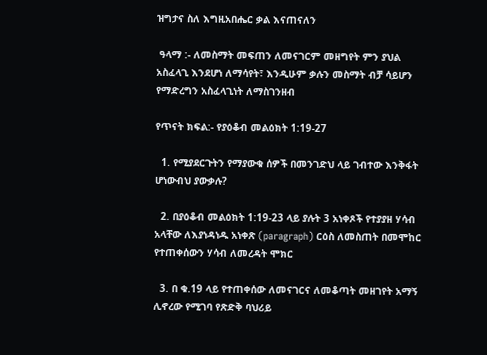ዝግታና ስለ እግዚአበሔር ቃል እናጠናለን

 ዓላማ :- ለመስማት መፍጠን ለመናገርም መዘግየት ምን ያህል አስፈላጊ እንደሆነ ለማሳየት፣ እንዲሁም ቃሉን መስማት ብቻ ሳይሆን የማድረግን አስፈላጊነት ለማስገንዘብ

የጥናት ክፍል:- የያዕቆብ መልዕክት 1:19-27

  1. የሚያደርጉትን የማያውቁ ሰዎች በመንገድህ ላይ ገብተው እንቅፋት ሆነውብህ ያውቃሉ?

  2. በያዕቆብ መልዕክት 1:19-23 ላይ ያሉት 3 አነቀጾች የተያያዘ ሃሳብ አላቸው ለእያነዳነዱ አነቀጽ (paragraph) ርዕስ ለመስጠት በመሞከር የተጠቀሰውን ሃሳብ ለመረዳት ሞክር

  3. በ ቁ.19 ላይ የተጠቀሰው ለመናገርና ለመቆጣት መዘገየት አማኝ ሊኖረው የሚገባ የጽድቅ ባህሪይ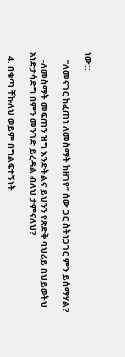ነው::

    ”ለመናገር ከፈጠነ ለመስማት ከዘገየ” ሰው ጋር ስትነጋገር ምን ይሰማሃል?

    -ለመስማት መፍጠን ዝግ እንድትልና ይህንን የጽድቅ ባህሪይ በህይወትህ አነድታሳድግ በምን መንገድ ይረዳል ብለህ ታምናለህ?

  4. በቁጣ ቸኩለህ ወይም በግልፍተኝነት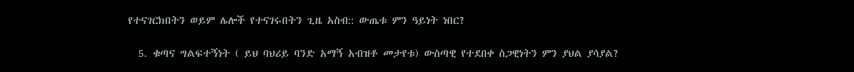የተናገርክበትን ወይም ሌሎች የተናገሩበትን ጊዜ አስብ:: ውጤቱ ምን ዓይነት ነበር?

  5. ቁጣና ግልፍተኝነት ( ይህ ባህሪይ ባንድ አማኝ አብዝቶ መታየቱ) ውስጣዊ የተደበቀ ስጋዊነትን ምን ያህል ያሳያል?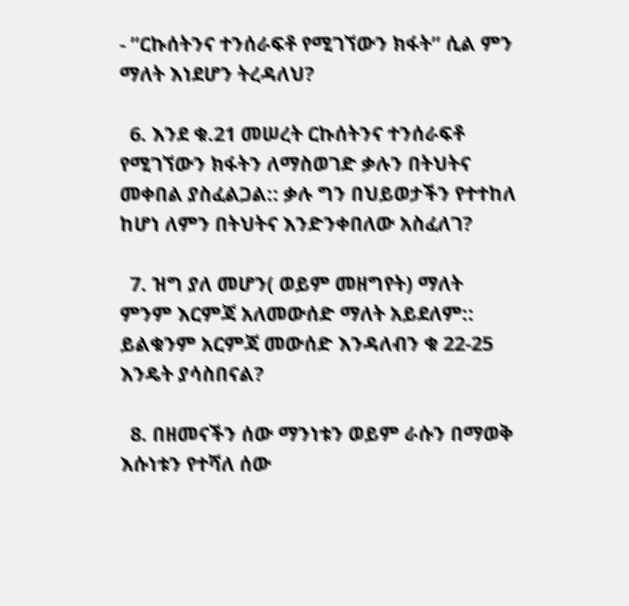- ”ርኩሰትንና ተንሰራፍቶ የሚገኘውን ክፋት” ሲል ምን ማለት እነደሆን ትረዳለህ?

  6. እንደ ቁ.21 መሠረት ርኩሰትንና ተንሰራፍቶ የሚገኘውን ክፋትን ለማስወገድ ቃሉን በትህትና መቀበል ያስፈልጋል:: ቃሉ ግን በህይወታችን የተተከለ ከሆነ ለምን በትህትና እንድንቀበለው አስፈለገ?

  7. ዝግ ያለ መሆን( ወይም መዘግየት) ማለት ምንም እርምጃ አለመውሰድ ማለት አይደለም:: ይልቁንም አርምጃ መውሰድ እንዳለብን ቁ 22-25 እንዴት ያሳስበናል?

  8. በዘመናችን ሰው ማንነቱን ወይም ራሱን በማወቅ እሱነቱን የተሻለ ሰው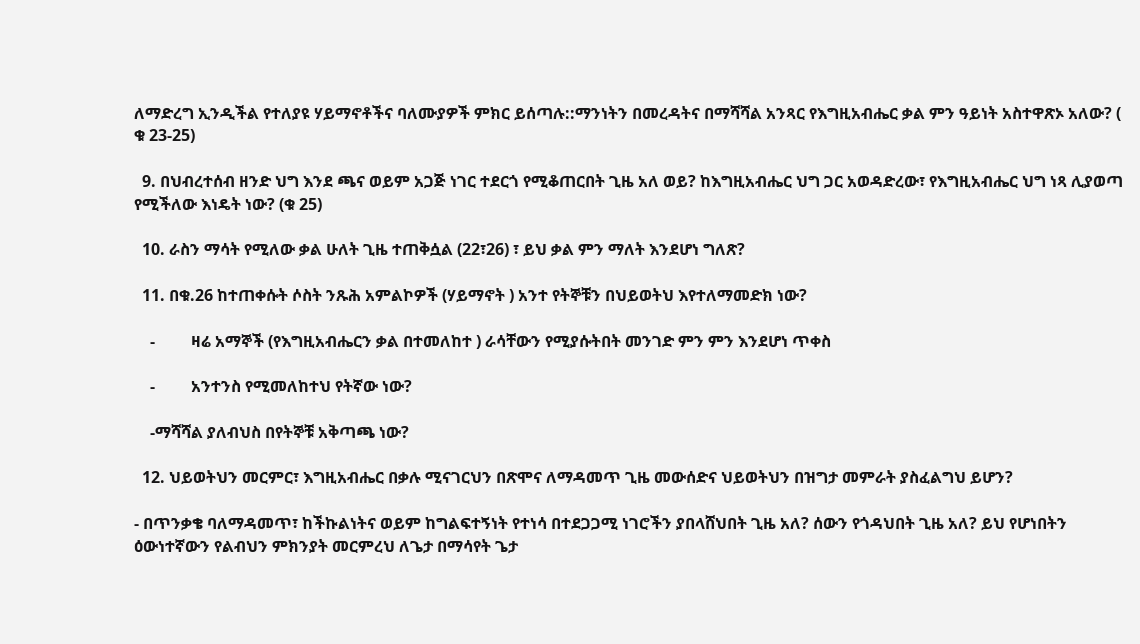ለማድረግ ኢንዲችል የተለያዩ ሃይማኖቶችና ባለሙያዎች ምክር ይሰጣሉ::ማንነትን በመረዳትና በማሻሻል አንጻር የእግዚአብሔር ቃል ምን ዓይነት አስተዋጽኦ አለው? ( ቁ 23-25)

  9. በህብረተሰብ ዘንድ ህግ እንደ ጫና ወይም አጋጅ ነገር ተደርጎ የሚቆጠርበት ጊዜ አለ ወይ? ከእግዚአብሔር ህግ ጋር አወዳድረው፣ የእግዚአብሔር ህግ ነጻ ሊያወጣ የሚችለው እነዴት ነው? (ቁ 25)

  10. ራስን ማሳት የሚለው ቃል ሁለት ጊዜ ተጠቅሷል (22፣26) ፣ ይህ ቃል ምን ማለት እንደሆነ ግለጽ?

  11. በቁ.26 ከተጠቀሱት ሶስት ንጹሕ አምልኮዎች (ሃይማኖት ) አንተ የትኞቹን በህይወትህ እየተለማመድክ ነው?

    -         ዛሬ አማኞች (የእግዚአብሔርን ቃል በተመለከተ ) ራሳቸውን የሚያሱትበት መንገድ ምን ምን እንደሆነ ጥቀስ

    -         አንተንስ የሚመለከተህ የትኛው ነው?

    -ማሻሻል ያለብህስ በየትኞቹ አቅጣጫ ነው?

  12. ህይወትህን መርምር፣ እግዚአብሔር በቃሉ ሚናገርህን በጽሞና ለማዳመጥ ጊዜ መውሰድና ህይወትህን በዝግታ መምራት ያስፈልግህ ይሆን?

- በጥንቃቄ ባለማዳመጥ፣ ከችኩልነትና ወይም ከግልፍተኝነት የተነሳ በተደጋጋሚ ነገሮችን ያበላሸህበት ጊዜ አለ? ሰውን የጎዳህበት ጊዜ አለ? ይህ የሆነበትን ዕውነተኛውን የልብህን ምክንያት መርምረህ ለጌታ በማሳየት ጌታ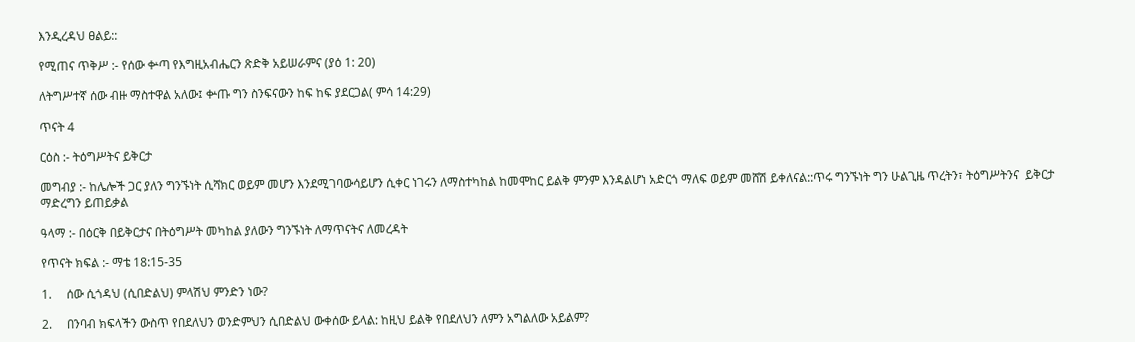እንዲረዳህ ፀልይ::

የሚጠና ጥቅሥ :- የሰው ቍጣ የእግዚአብሔርን ጽድቅ አይሠራምና (ያዕ 1: 20)

ለትግሥተኛ ሰው ብዙ ማስተዋል አለው፤ ቍጡ ግን ስንፍናውን ከፍ ከፍ ያደርጋል( ምሳ 14:29)

ጥናት 4

ርዕስ :- ትዕግሥትና ይቅርታ

መግብያ :- ከሌሎች ጋር ያለን ግንኙነት ሲሻክር ወይም መሆን እንደሚገባውሳይሆን ሲቀር ነገሩን ለማስተካከል ከመሞከር ይልቅ ምንም እንዳልሆነ አድርጎ ማለፍ ወይም መሸሽ ይቀለናል::ጥሩ ግንኙነት ግን ሁልጊዜ ጥረትን፣ ትዕግሥትንና  ይቅርታ ማድረግን ይጠይቃል

ዓላማ :- በዕርቅ በይቅርታና በትዕግሥት መካከል ያለውን ግንኙነት ለማጥናትና ለመረዳት

የጥናት ክፍል :- ማቴ 18:15-35

1.     ሰው ሲጎዳህ (ሲበድልህ) ምላሽህ ምንድን ነው?

2.     በንባብ ክፍላችን ውስጥ የበደለህን ወንድምህን ሲበድልህ ውቀሰው ይላል: ከዚህ ይልቅ የበደለህን ለምን አግልለው አይልም?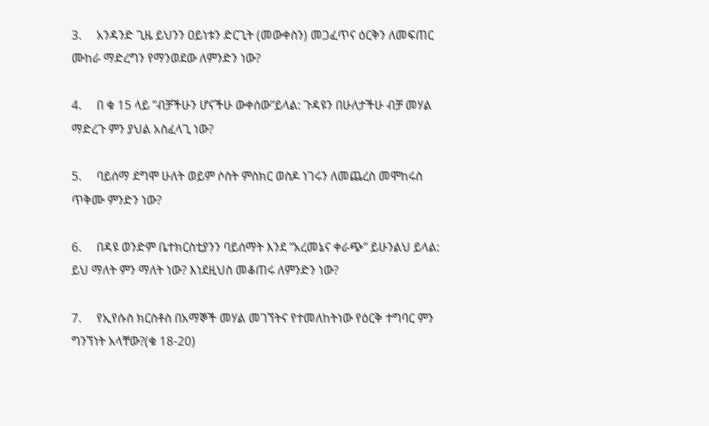3.     አንዳንድ ጊዜ ይህንን ዐይነቱን ድርጊት (መውቀስን) መጋፈጥና ዕርቅን ለመፍጠር ሙከራ ማድረግን የማንወደው ለምንድን ነው?

4.     በ ቁ 15 ላይ ”ብቻችሁን ሆናችሁ ውቀሰው”ይላል: ጉዳዩን በሁለታችሁ ብቻ መሃል ማድረጉ ምን ያህል አስፈላጊ ነው?

5.     ባይሰማ ደግሞ ሁለት ወይም ሶስት ምስክር ወስዶ ነገሩን ለመጨረስ መሞከሩስ ጥቅሙ ምንድን ነው?

6.     በዳዩ ወንድም ቤተክርስቲያንን ባይሰማት እንደ ”አረመኔና ቀራጭ” ይሁንልህ ይላል: ይህ ማለት ምን ማለት ነው? እነደዚህስ መቆጠሩ ለምንድን ነው?

7.     የኢየሱስ ክርስቶስ በአማኞች መሃል መገኘትና የተመለከትነው የዕርቅ ተግባር ምን ግንኘነት አላቸው?(ቁ 18-20)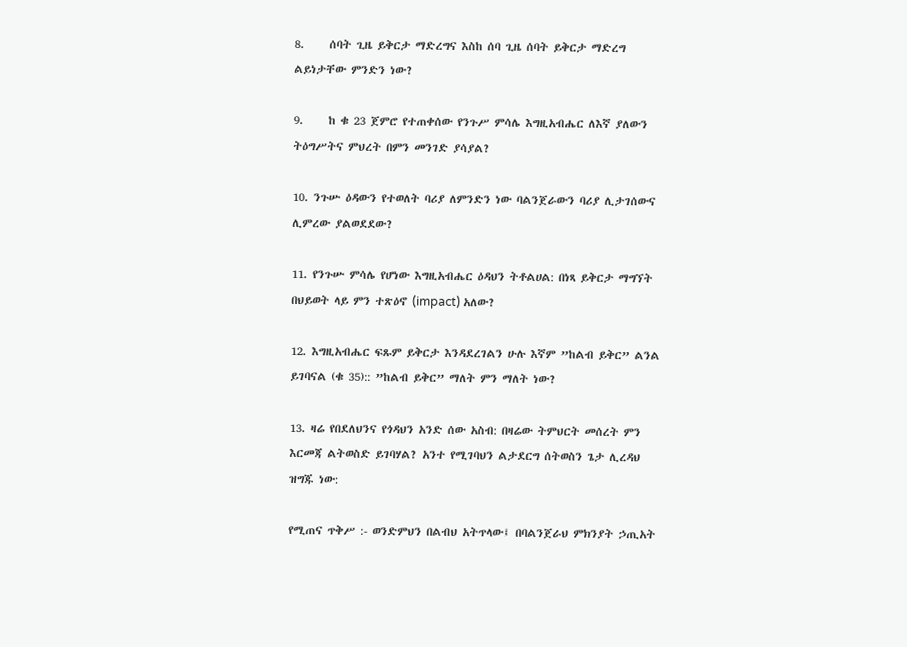8.     ሰባት ጊዜ ይቅርታ ማድረግና እስከ ሰባ ጊዜ ሰባት ይቅርታ ማድረግ ልይነታቸው ምንድን ነው?

9.     ከ ቁ 23 ጀምሮ የተጠቀሰው የንጉሥ ምሳሌ እግዚአብሔር ለእኛ ያለውን ትዕግሥትና ምህረት በምን መንገድ ያሳያል?

10. ንጉሡ ዕዳውን የተወለት ባሪያ ለምንድን ነው ባልንጀራውን ባሪያ ሊታገሰውና ሊምረው ያልወደደው?

11. የንጉሡ ምሳሌ የሆነው እግዚአብሔር ዕዳህን ትቶልሀል: በነጻ ይቅርታ ማግኘት በህይወት ላይ ምን ተጽዕኖ (impact) አለው?

12. እግዚአብሔር ፍጹም ይቅርታ እንዳደረገልን ሁሉ እኛም ”ከልብ ይቅር” ልንል ይገባናል (ቁ 35):: ”ከልብ ይቅር” ማለት ምን ማለት ነው?

13. ዛሬ የበደለህንና የጎዳህን አንድ ሰው አስብ: በዛሬው ትምህርት መሰረት ምን እርመጃ ልትወስድ ይገባሃል? አንተ የሚገባህን ልታደርግ ሰትወስን ጌታ ሊረዳህ ዝግጁ ነው:

የሚጠና ጥቅሥ :- ወንድምህን በልብህ አትጥላው፤ በባልንጀራህ ምክንያት ኃጢአት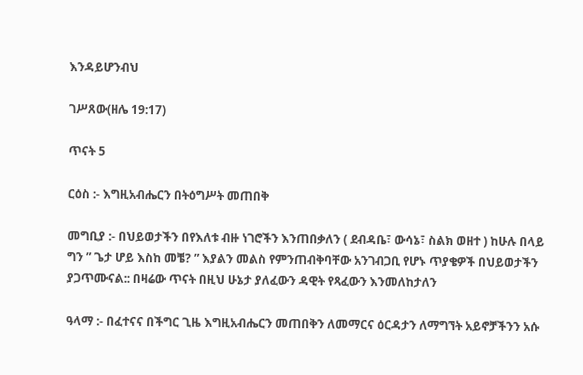እንዳይሆንብህ

ገሥጸው(ዘሌ 19:17)

ጥናት 5

ርዕስ :- እግዚአብሔርን በትዕግሥት መጠበቅ

መግቢያ :- በህይወታችን በየእለቱ ብዙ ነገሮችን እንጠበቃለን ( ደብዳቤ፣ ውሳኔ፣ ስልክ ወዘተ ) ከሁሉ በላይ ግን ” ጌታ ሆይ እስከ መቼ? ” እያልን መልስ የምንጠብቅባቸው አንገብጋቢ የሆኑ ጥያቄዎች በህይወታችን ያጋጥሙናል:: በዛሬው ጥናት በዚህ ሁኔታ ያለፈውን ዳዊት የጻፈውን እንመለከታለን

ዓላማ :- በፈተናና በችግር ጊዜ እግዚአብሔርን መጠበቅን ለመማርና ዕርዳታን ለማግኘት አይኖቻችንን አሱ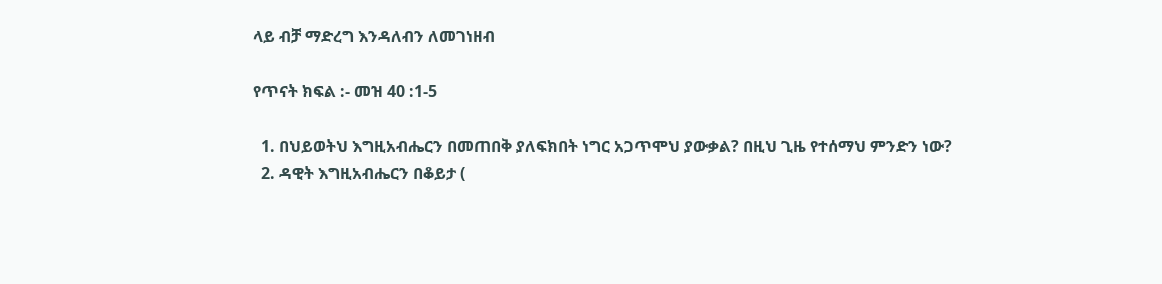ላይ ብቻ ማድረግ እንዳለብን ለመገነዘብ

የጥናት ክፍል :- መዝ 40 :1-5

  1. በህይወትህ እግዚአብሔርን በመጠበቅ ያለፍክበት ነግር አጋጥሞህ ያውቃል? በዚህ ጊዜ የተሰማህ ምንድን ነው?
  2. ዳዊት እግዚአብሔርን በቆይታ (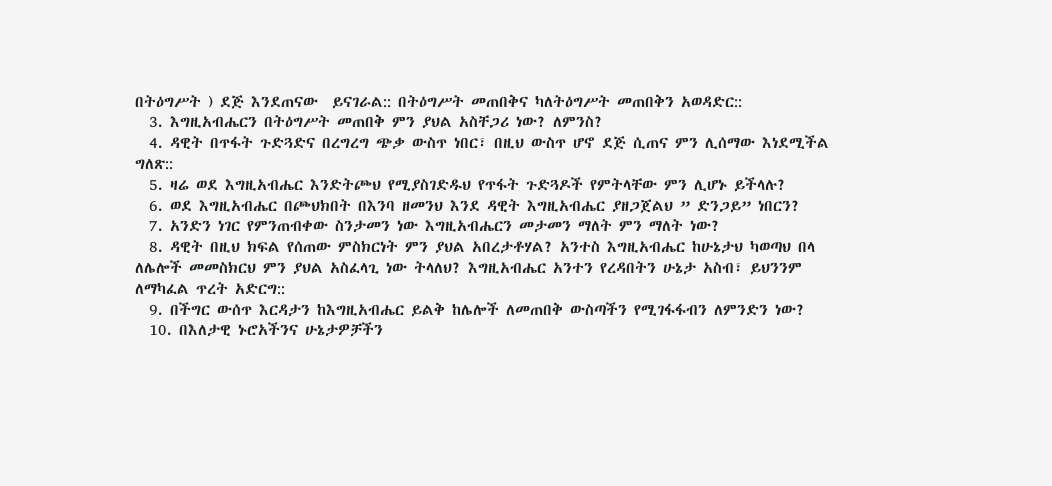በትዕግሥት ) ደጅ እንደጠናው  ይናገራል:: በትዕግሥት መጠበቅና ካለትዕግሥት መጠበቅን አወዳድር::
  3. እግዚአብሔርን በትዕግሥት መጠበቅ ምን ያህል አስቸጋሪ ነው? ለምንስ?
  4. ዳዊት በጥፋት ጉድጓድና በረግረግ ጭቃ ውስጥ ነበር፣ በዚህ ውስጥ ሆኖ ደጅ ሲጠና ምን ሊሰማው እነደሚችል ግለጽ::
  5. ዛሬ ወደ እግዚአብሔር እንድትጮህ የሚያስገድዱህ የጥፋት ጉድጓዶች የምትላቸው ምን ሊሆኑ ይችላሉ?
  6. ወደ እግዚአብሔር በጮህክበት በእንባ ዘመንህ እንደ ዳዊት እግዚአብሔር ያዘጋጀልህ ” ድንጋይ” ነበርን?
  7. አንድን ነገር የምንጠብቀው ስንታመን ነው እግዚአብሔርን መታመን ማለት ምን ማለት ነው?
  8. ዳዊት በዚህ ክፍል የሰጠው ምስክርነት ምን ያህል አበረታቶሃል? አንተስ እግዚአብሔር ከሁኔታህ ካወጣህ በላ ለሌሎች መመስክርህ ምን ያህል አስፈላጊ ነው ትላለህ? እግዚአብሔር አንተን የረዳበትን ሁኔታ አስብ፣ ይህንንም ለማካፈል ጥረት አድርግ::
  9. በችግር ውሰጥ እርዳታን ከእግዚአብሔር ይልቅ ከሌሎች ለመጠበቅ ውስጣችን የሚገፋፋብን ለምንድን ነው?
  10. በእለታዊ ኑሮአችንና ሁኔታዎቻችን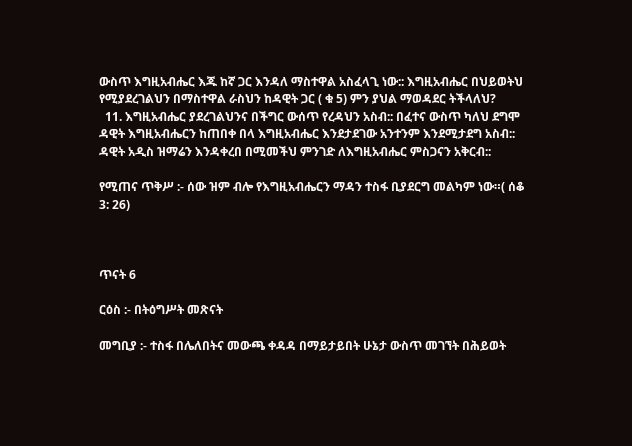ውስጥ እግዚአብሔር እጁ ከኛ ጋር እንዳለ ማስተዋል አስፈላጊ ነው:: እግዚአብሔር በህይወትህ የሚያደረገልህን በማስተዋል ራስህን ከዳዊት ጋር ( ቁ 5) ምን ያህል ማወዳደር ትችላለህ?
  11. እግዚአብሔር ያደረገልህንና በችግር ውሰጥ የረዳህን አስብ:: በፈተና ውስጥ ካለህ ደግሞ ዳዊት እግዚአብሔርን ከጠበቀ በላ እግዚአብሔር እንደታደገው አንተንም እንደሚታደግ አስብ:: ዳዊት አዲስ ዝማሬን እንዳቀረበ በሚመችህ ምንገድ ለእግዚአብሔር ምስጋናን አቅርብ::

የሚጠና ጥቅሥ :- ሰው ዝም ብሎ የእግዚአብሔርን ማዳን ተስፋ ቢያደርግ መልካም ነው።( ሰቆ 3: 26)



ጥናት 6

ርዕስ :- በትዕግሥት መጽናት

መግቢያ :- ተስፋ በሌለበትና መውጫ ቀዳዳ በማይታይበት ሁኔታ ውስጥ መገኘት በሕይወት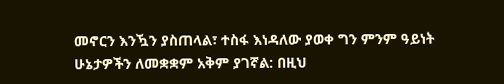መኖርን እንዃን ያስጠላል፣ ተስፋ እነዳለው ያወቀ ግን ምንም ዓይነት ሁኔታዎችን ለመቋቋም አቅም ያገኛል: በዚህ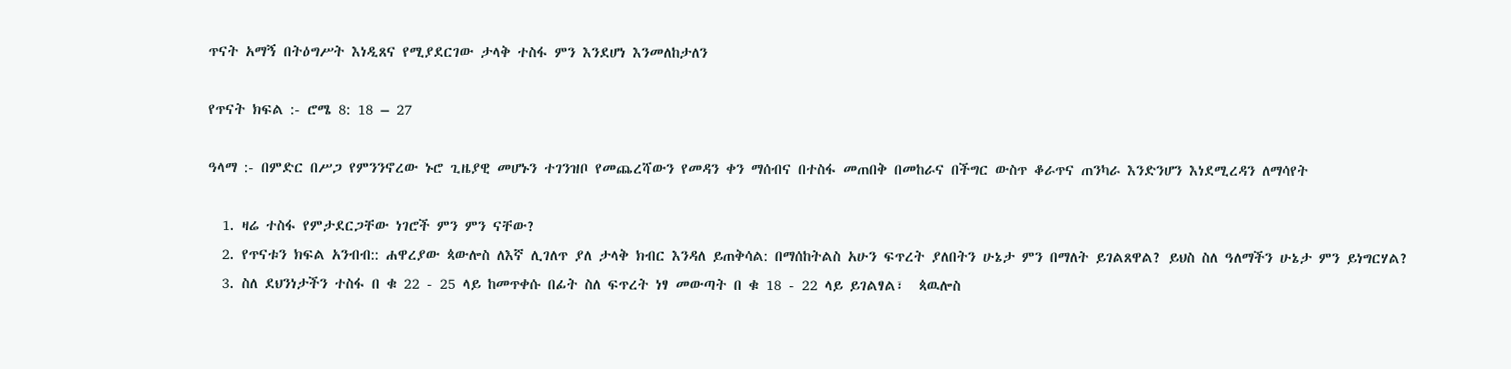ጥናት አማኝ በትዕግሥት እነዲጸና የሚያደርገው ታላቅ ተስፋ ምን እንደሆነ እንመለከታለን

የጥናት ክፍል :- ሮሜ 8: 18 – 27

ዓላማ :- በምድር በሥጋ የምንንኖረው ኑሮ ጊዜያዊ መሆኑን ተገንዝቦ የመጨረሻውን የመዳን ቀን ማሰብና በተስፋ መጠበቅ በመከራና በችግር ውስጥ ቆራጥና ጠንካራ እንድንሆን እነደሚረዳን ለማሳየት

  1. ዛሬ ተስፋ የምታደርጋቸው ነገሮች ምን ምን ናቸው?
  2. የጥናቱን ክፍል አንብብ:: ሐዋረያው ጳውሎስ ለእኛ ሊገለጥ ያለ ታላቅ ክብር እንዳለ ይጠቅሳል: በማሰከትልስ አሁን ፍጥረት ያለበትን ሁኔታ ምን በማለት ይገልጸዋል? ይህስ ስለ ዓለማችን ሁኔታ ምን ይነግርሃል?
  3. ስለ ደህንነታችን ተስፋ በ ቁ 22 - 25 ላይ ከመጥቀሱ በፊት ስለ ፍጥረት ነፃ መውጣት በ ቁ 18 - 22 ላይ ይገልፃል፣  ጳዉሎስ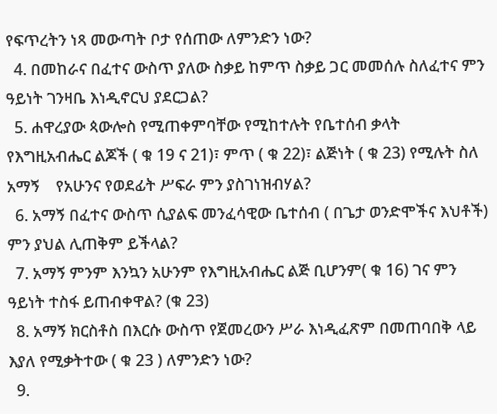የፍጥረትን ነጻ መውጣት ቦታ የሰጠው ለምንድን ነው?
  4. በመከራና በፈተና ውስጥ ያለው ስቃይ ከምጥ ስቃይ ጋር መመሰሉ ስለፈተና ምን ዓይነት ገንዛቤ እነዲኖርህ ያደርጋል?
  5. ሐዋረያው ጳውሎስ የሚጠቀምባቸው የሚከተሉት የቤተሰብ ቃላት   የእግዚአብሔር ልጆች ( ቁ 19 ና 21)፣ ምጥ ( ቁ 22)፣ ልጅነት ( ቁ 23) የሚሉት ስለ አማኝ    የአሁንና የወደፊት ሥፍራ ምን ያስገነዝብሃል?
  6. አማኝ በፈተና ውስጥ ሲያልፍ መንፈሳዊው ቤተሰብ ( በጌታ ወንድሞችና እህቶች) ምን ያህል ሊጠቅም ይችላል?
  7. አማኝ ምንም እንኳን አሁንም የእግዚአብሔር ልጅ ቢሆንም( ቁ 16) ገና ምን ዓይነት ተስፋ ይጠብቀዋል? (ቁ 23)
  8. አማኝ ክርስቶስ በእርሱ ውስጥ የጀመረውን ሥራ እነዲፈጽም በመጠባበቅ ላይ እያለ የሚቃትተው ( ቁ 23 ) ለምንድን ነው?
  9.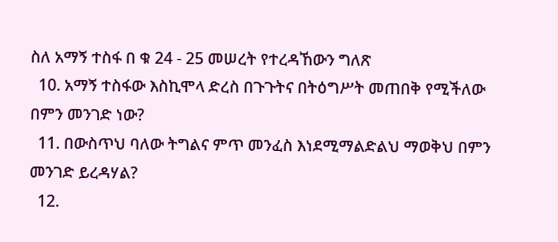ስለ አማኝ ተስፋ በ ቁ 24 - 25 መሠረት የተረዳኸውን ግለጽ
  10. አማኝ ተስፋው እስኪሞላ ድረስ በጉጉትና በትዕግሥት መጠበቅ የሚችለው በምን መንገድ ነው?
  11. በውስጥህ ባለው ትግልና ምጥ መንፈስ እነደሚማልድልህ ማወቅህ በምን መንገድ ይረዳሃል?
  12.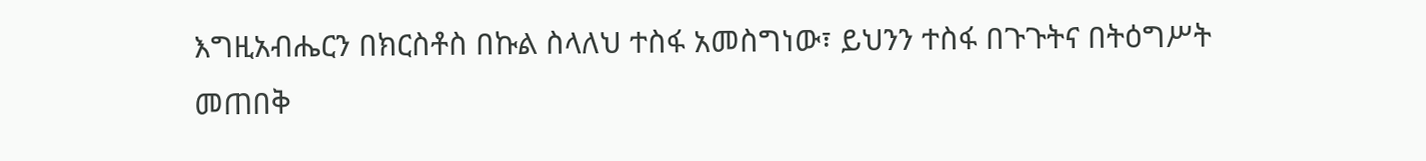እግዚአብሔርን በክርስቶስ በኩል ስላለህ ተስፋ አመስግነው፣ ይህንን ተስፋ በጉጉትና በትዕግሥት መጠበቅ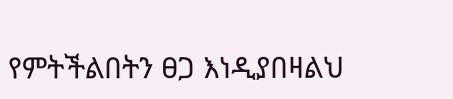የምትችልበትን ፀጋ እነዲያበዛልህ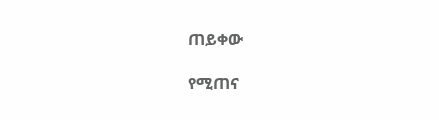ጠይቀው

የሚጠና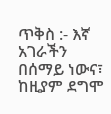ጥቅስ :- እኛ አገራችን በሰማይ ነውና፣ ከዚያም ደግሞ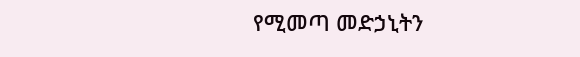የሚመጣ መድኃኒትን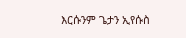እርሱንም ጌታን ኢየሱስ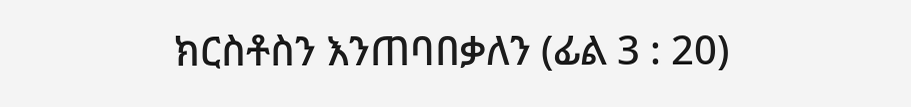ክርስቶስን እንጠባበቃለን (ፊል 3 : 20)